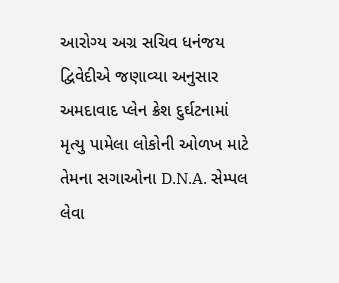આરોગ્ય અગ્ર સચિવ ધનંજય દ્વિવેદીએ જણાવ્યા અનુસાર અમદાવાદ પ્લેન ક્રેશ દુર્ઘટનામાં મૃત્યુ પામેલા લોકોની ઓળખ માટે તેમના સગાઓના D.N.A. સેમ્પલ લેવા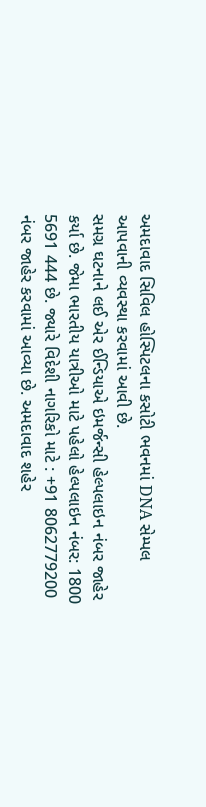અમદાવાદ સિવિલ હોસ્પિટલના કસોટી ભવનમાં DNA સેમ્પલ આપવાની વ્યવસ્થા કરવામાં આવી છે.
સમગ્ર ઘટનાને લઈ એર ઈન્ડિયાએ ઇમર્જન્સી હેલ્પલાઇન નંબર જાહેર કર્યા છે. જેમા ભારતીય યાત્રીઓ માટે પહેલો હેલ્પલાઇન નંબર: 1800 5691 444 છે. જ્યારે વિદેશી નાગરિકો માટે : +91 8062779200 નંબર જાહેર કરવામાં આવ્યા છે. અમદાવાદ શહેર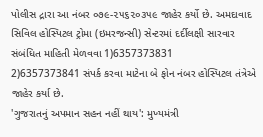પોલીસ દ્રારા આ નંબર ૦૭૯-૨૫૬૨૦૩૫૯ જાહેર કર્યો છે. અમદાવાદ સિવિલ હોસ્પિટલ ટ્રોમા (ઇમરજન્સી) સેન્ટરમાં દર્દીલક્ષી સારવાર સંબંધિત માહિતી મેળવવા 1)6357373831
2)6357373841 સંપર્ક કરવા માટેના બે ફોન નંબર હોસ્પિટલ તંત્રેએ જાહેર કર્યા છે.
'ગુજરાતનું અપમાન સહન નહીં થાય': મુખ્યમંત્રી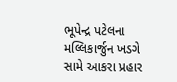ભૂપેન્દ્ર પટેલના મલ્લિકાર્જુન ખડગે સામે આકરા પ્રહાર